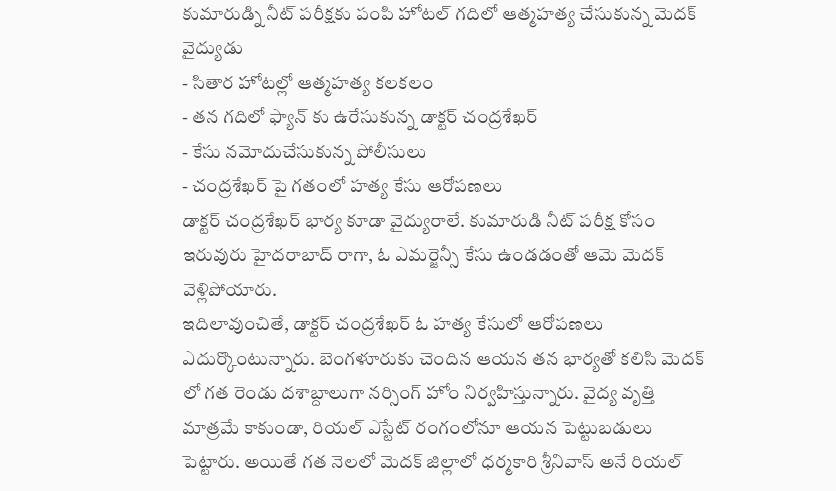కుమారుడ్ని నీట్ పరీక్షకు పంపి హోటల్ గదిలో ఆత్మహత్య చేసుకున్న మెదక్ వైద్యుడు
- సితార హోటల్లో ఆత్మహత్య కలకలం
- తన గదిలో ఫ్యాన్ కు ఉరేసుకున్న డాక్టర్ చంద్రశేఖర్
- కేసు నమోదుచేసుకున్న పోలీసులు
- చంద్రశేఖర్ పై గతంలో హత్య కేసు ఆరోపణలు
డాక్టర్ చంద్రశేఖర్ భార్య కూడా వైద్యురాలే. కుమారుడి నీట్ పరీక్ష కోసం ఇరువురు హైదరాబాద్ రాగా, ఓ ఎమర్జెన్సీ కేసు ఉండడంతో ఆమె మెదక్ వెళ్లిపోయారు.
ఇదిలావుంచితే, డాక్టర్ చంద్రశేఖర్ ఓ హత్య కేసులో ఆరోపణలు ఎదుర్కొంటున్నారు. బెంగళూరుకు చెందిన ఆయన తన భార్యతో కలిసి మెదక్ లో గత రెండు దశాబ్దాలుగా నర్సింగ్ హోం నిర్వహిస్తున్నారు. వైద్య వృత్తి మాత్రమే కాకుండా, రియల్ ఎస్టేట్ రంగంలోనూ ఆయన పెట్టుబడులు పెట్టారు. అయితే గత నెలలో మెదక్ జిల్లాలో ధర్మకారి శ్రీనివాస్ అనే రియల్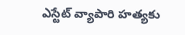ఎస్టేట్ వ్యాపారి హత్యకు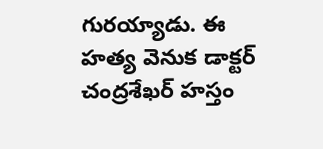గురయ్యాడు. ఈ హత్య వెనుక డాక్టర్ చంద్రశేఖర్ హస్తం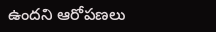ఉందని ఆరోపణలు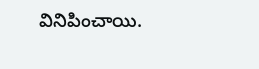వినిపించాయి.